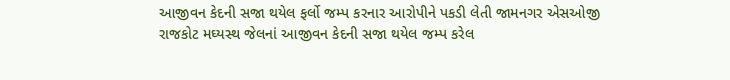આજીવન કેદની સજા થયેલ ફર્લો જમ્પ કરનાર આરોપીને પકડી લેતી જામનગર એસઓજી
રાજકોટ મઘ્યસ્થ જેલનાં આજીવન કેદની સજા થયેલ જમ્પ કરેલ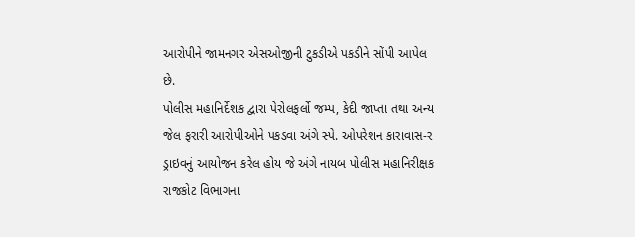આરોપીને જામનગર એસઓજીની ટુકડીએ પકડીને સોંપી આપેલ છે.
પોલીસ મહાનિર્દેશક દ્વારા પેરોલફર્લો જમ્પ, કેદી જાપ્તા તથા અન્ય જેલ ફરારી આરોપીઓને પકડવા અંગે સ્પે. ઓપરેશન કારાવાસ-ર ડ્રાઇવનું આયોજન કરેલ હોય જે અંગે નાયબ પોલીસ મહાનિરીક્ષક રાજકોટ વિભાગના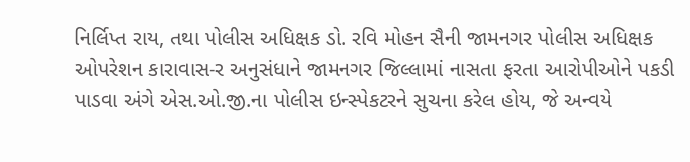નિર્લિપ્ત રાય, તથા પોલીસ અધિક્ષક ડો. રવિ મોહન સૈની જામનગર પોલીસ અધિક્ષક ઓપરેશન કારાવાસ-ર અનુસંધાને જામનગર જિલ્લામાં નાસતા ફરતા આરોપીઓને પકડી પાડવા અંગે એસ.ઓ.જી.ના પોલીસ ઇન્સ્પેકટરને સુચના કરેલ હોય, જે અન્વયે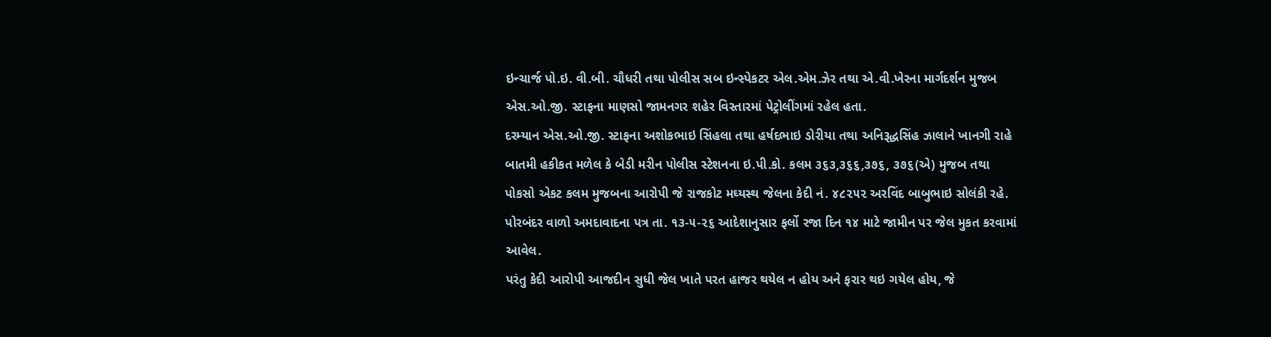ઇન્ચાર્જ પો.ઇ. વી.બી. ચૌધરી તથા પોલીસ સબ ઇન્સ્પેકટર એલ.એમ.ઝેર તથા એ.વી.ખેરના માર્ગદર્શન મુજબ એસ.ઓ.જી. સ્ટાફના માણસો જામનગર શહેર વિસ્તારમાં પેટ્રોલીંગમાં રહેલ હતા.
દરમ્યાન એસ.ઓ.જી. સ્ટાફના અશોકભાઇ સિંહલા તથા હર્ષદભાઇ ડોરીયા તથા અનિરૂદ્ધસિંહ ઝાલાને ખાનગી રાહે બાતમી હકીકત મળેલ કે બેડી મરીન પોલીસ સ્ટેશનના ઇ.પી.કો. કલમ ૩૬૩,૩૬૬,૩૭૬, ૩૭૬(એ) મુજબ તથા પોકસો એકટ કલમ મુજબના આરોપી જે રાજકોટ મઘ્યસ્થ જેલના કેદી નં. ૪૮૨૫૨ અરવિંદ બાબુભાઇ સોલંકી રહે. પોરબંદર વાળો અમદાવાદના પત્ર તા. ૧૩-૫-૨૬ આદેશાનુસાર ફર્લો રજા દિન ૧૪ માટે જામીન પર જેલ મુકત કરવામાં આવેલ.
પરંતુ કેદી આરોપી આજદીન સુધી જેલ ખાતે પરત હાજર થયેલ ન હોય અને ફરાર થઇ ગયેલ હોય, જે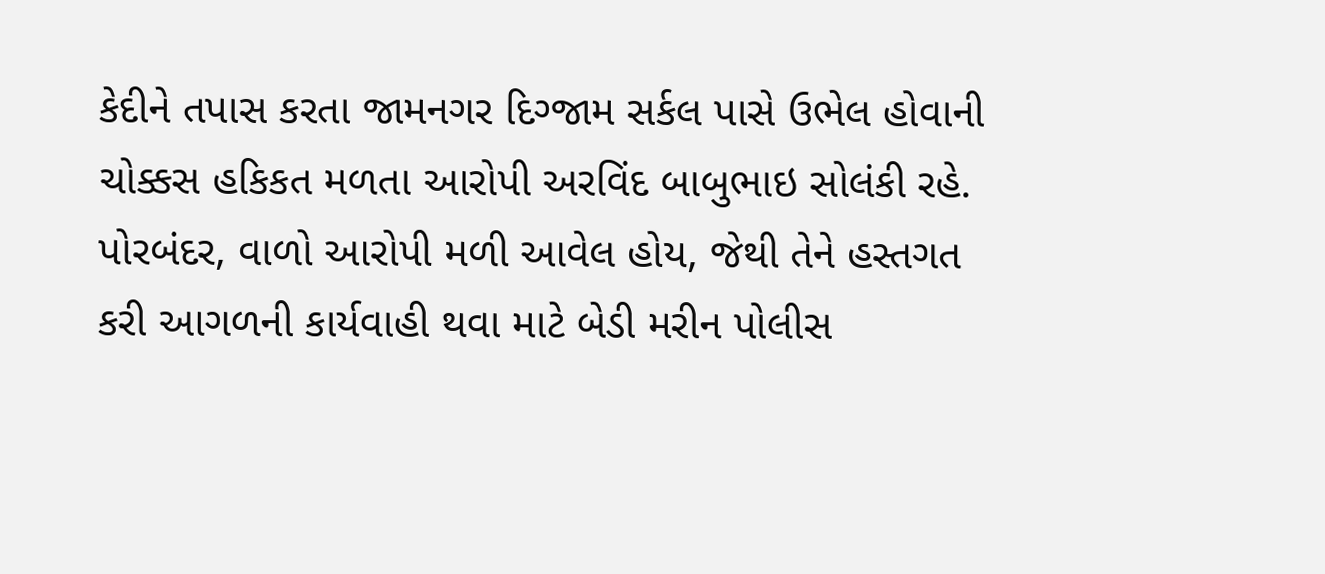કેદીને તપાસ કરતા જામનગર દિગ્જામ સર્કલ પાસે ઉભેલ હોવાની ચોક્કસ હકિકત મળતા આરોપી અરવિંદ બાબુભાઇ સોલંકી રહે. પોરબંદર, વાળો આરોપી મળી આવેલ હોય, જેથી તેને હસ્તગત કરી આગળની કાર્યવાહી થવા માટે બેડી મરીન પોલીસ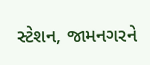સ્ટેશન, જામનગરને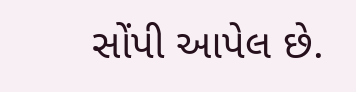સોંપી આપેલ છે.